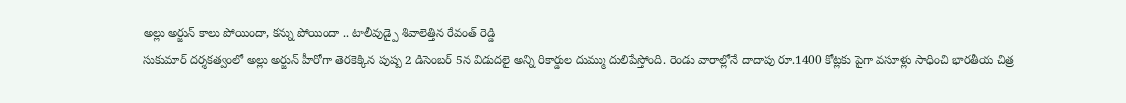అల్లు అర్జున్ కాలు పోయిందా, కన్ను పోయిందా .. టాలీవుడ్పై శివాలెత్తిన రేవంత్ రెడ్డి
సుకుమార్ దర్శకత్వంలో అల్లు అర్జున్ హీరోగా తెరకెక్కిన పుష్ప 2 డిసెంబర్ 5న విడుదలై అన్ని రికార్డుల దుమ్ము దులిపేస్తోంది. రెండు వారాల్లోనే దాదాపు రూ.1400 కోట్లకు పైగా వసూళ్లు సాధించి భారతీయ చిత్ర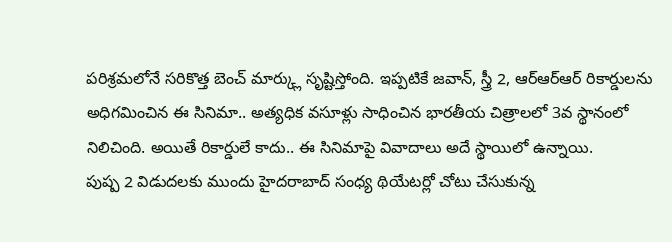పరిశ్రమలోనే సరికొత్త బెంచ్ మార్క్లు సృష్టిస్తోంది. ఇప్పటికే జవాన్, స్త్రీ 2, ఆర్ఆర్ఆర్ రికార్డులను అధిగమించిన ఈ సినిమా.. అత్యధిక వసూళ్లు సాధించిన భారతీయ చిత్రాలలో 3వ స్థానంలో నిలిచింది. అయితే రికార్డులే కాదు.. ఈ సినిమాపై వివాదాలు అదే స్థాయిలో ఉన్నాయి.
పుష్ప 2 విడుదలకు ముందు హైదరాబాద్ సంధ్య థియేటర్లో చోటు చేసుకున్న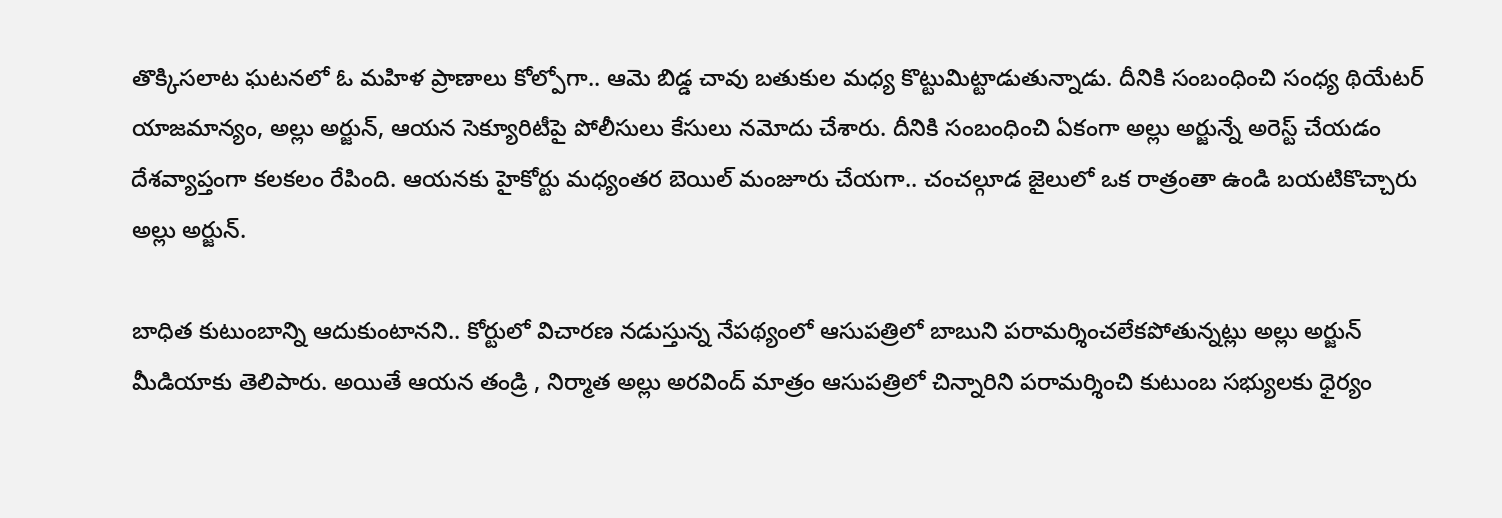తొక్కిసలాట ఘటనలో ఓ మహిళ ప్రాణాలు కోల్పోగా.. ఆమె బిడ్డ చావు బతుకుల మధ్య కొట్టుమిట్టాడుతున్నాడు. దీనికి సంబంధించి సంధ్య థియేటర్ యాజమాన్యం, అల్లు అర్జున్, ఆయన సెక్యూరిటీపై పోలీసులు కేసులు నమోదు చేశారు. దీనికి సంబంధించి ఏకంగా అల్లు అర్జున్నే అరెస్ట్ చేయడం దేశవ్యాప్తంగా కలకలం రేపింది. ఆయనకు హైకోర్టు మధ్యంతర బెయిల్ మంజూరు చేయగా.. చంచల్గూడ జైలులో ఒక రాత్రంతా ఉండి బయటికొచ్చారు అల్లు అర్జున్.

బాధిత కుటుంబాన్ని ఆదుకుంటానని.. కోర్టులో విచారణ నడుస్తున్న నేపథ్యంలో ఆసుపత్రిలో బాబుని పరామర్శించలేకపోతున్నట్లు అల్లు అర్జున్ మీడియాకు తెలిపారు. అయితే ఆయన తండ్రి , నిర్మాత అల్లు అరవింద్ మాత్రం ఆసుపత్రిలో చిన్నారిని పరామర్శించి కుటుంబ సభ్యులకు ధైర్యం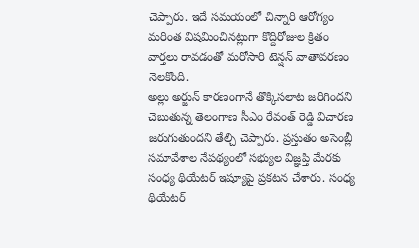చెప్పారు. ఇదే సమయంలో చిన్నారి ఆరోగ్యం మరింత విషమించినట్లుగా కొద్దిరోజుల క్రితం వార్తలు రావడంతో మరోసారి టెన్షన్ వాతావరణం నెలకొంది.
అల్లు అర్జున్ కారణంగానే తొక్కిసలాట జరిగిందని చెబుతున్న తెలంగాణ సీఎం రేవంత్ రెడ్డి విచారణ జరుగుతుందని తేల్చి చెప్పారు. ప్రస్తుతం అసెంబ్లీ సమావేశాల నేపథ్యంలో సభ్యుల విజ్ఞప్తి మేరకు సంధ్య థియేటర్ ఇష్యూపై ప్రకటన చేశారు. సంధ్య థియేటర్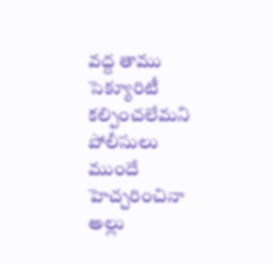వద్ద తాము సెక్యూరిటీ కల్పించలేమని పోలీసులు ముందే హెచ్చరించినా అల్లు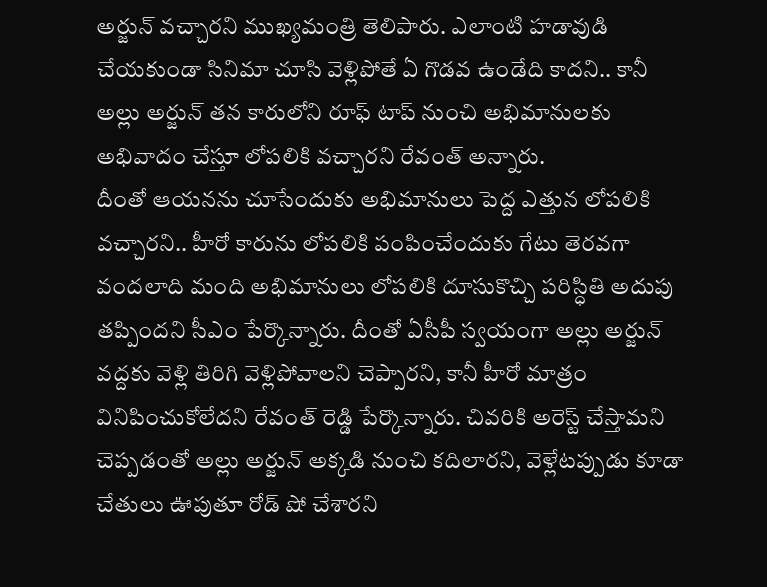అర్జున్ వచ్చారని ముఖ్యమంత్రి తెలిపారు. ఎలాంటి హడావుడి చేయకుండా సినిమా చూసి వెళ్లిపోతే ఏ గొడవ ఉండేది కాదని.. కానీ అల్లు అర్జున్ తన కారులోని రూఫ్ టాప్ నుంచి అభిమానులకు అభివాదం చేస్తూ లోపలికి వచ్చారని రేవంత్ అన్నారు.
దీంతో ఆయనను చూసేందుకు అభిమానులు పెద్ద ఎత్తున లోపలికి వచ్చారని.. హీరో కారును లోపలికి పంపించేందుకు గేటు తెరవగా వందలాది మంది అభిమానులు లోపలికి దూసుకొచ్చి పరిస్ధితి అదుపు తప్పిందని సీఎం పేర్కొన్నారు. దీంతో ఏసీపీ స్వయంగా అల్లు అర్జున్ వద్దకు వెళ్లి తిరిగి వెళ్లిపోవాలని చెప్పారని, కానీ హీరో మాత్రం వినిపించుకోలేదని రేవంత్ రెడ్డి పేర్కొన్నారు. చివరికి అరెస్ట్ చేస్తామని చెప్పడంతో అల్లు అర్జున్ అక్కడి నుంచి కదిలారని, వెళ్లేటప్పుడు కూడా చేతులు ఊపుతూ రోడ్ షో చేశారని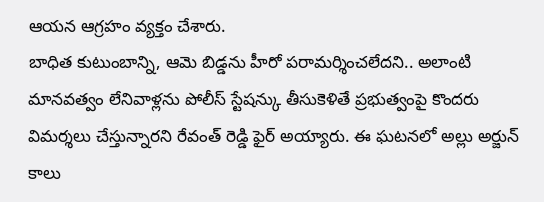ఆయన ఆగ్రహం వ్యక్తం చేశారు.
బాధిత కుటుంబాన్ని, ఆమె బిడ్డను హీరో పరామర్శించలేదని.. అలాంటి మానవత్వం లేనివాళ్లను పోలీస్ స్టేషన్కు తీసుకెళితే ప్రభుత్వంపై కొందరు విమర్శలు చేస్తున్నారని రేవంత్ రెడ్డి ఫైర్ అయ్యారు. ఈ ఘటనలో అల్లు అర్జున్ కాలు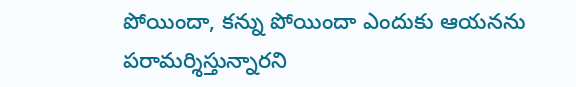పోయిందా, కన్ను పోయిందా ఎందుకు ఆయనను పరామర్శిస్తున్నారని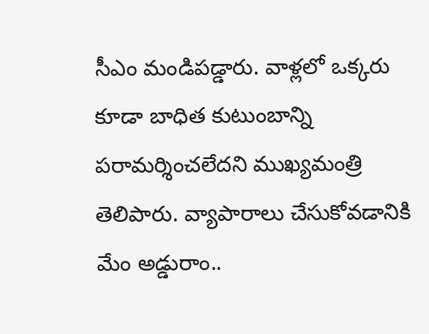సీఎం మండిపడ్డారు. వాళ్లలో ఒక్కరు కూడా బాధిత కుటుంబాన్ని పరామర్శించలేదని ముఖ్యమంత్రి తెలిపారు. వ్యాపారాలు చేసుకోవడానికి మేం అడ్డురాం..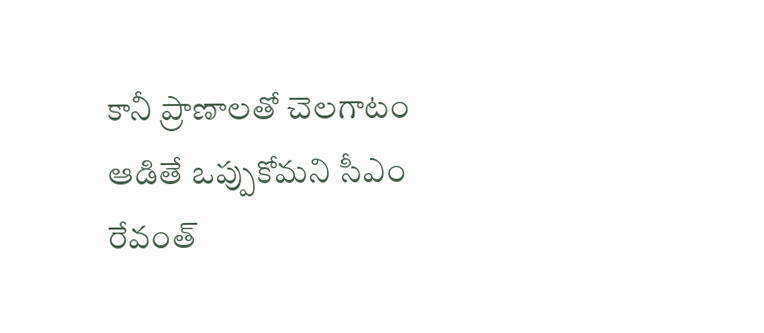కానీ ప్రాణాలతో చెలగాటం ఆడితే ఒప్పుకోమని సీఎం రేవంత్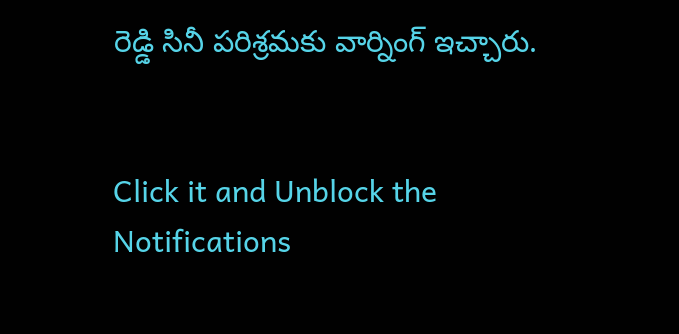రెడ్డి సినీ పరిశ్రమకు వార్నింగ్ ఇచ్చారు.


Click it and Unblock the Notifications